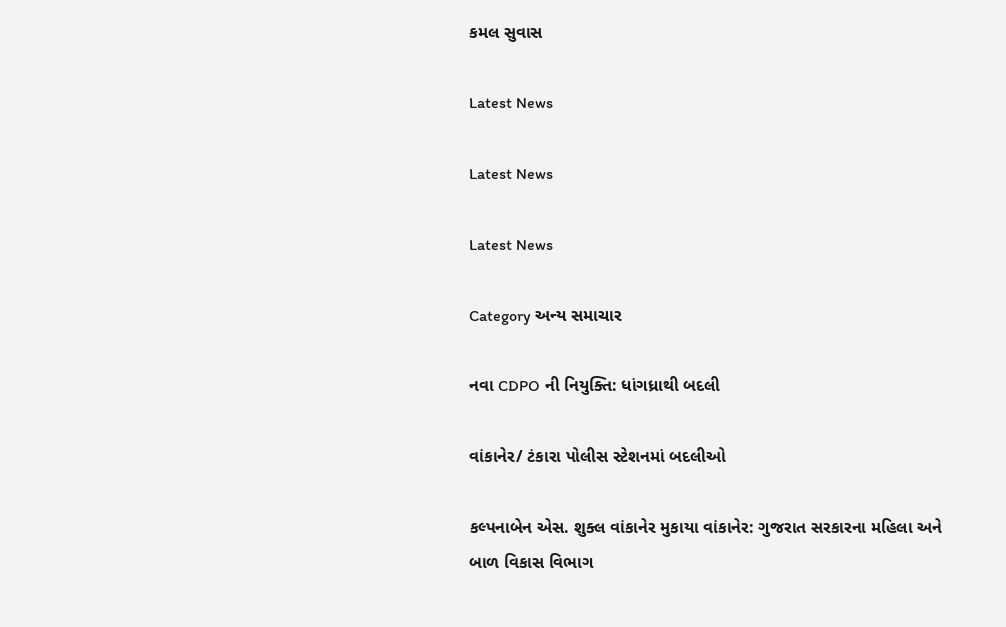કમલ સુવાસ

Latest News

Latest News

Latest News

Category અન્ય સમાચાર

નવા CDPO ની નિયુક્તિ: ધાંગધ્રાથી બદલી

વાંકાનેર/ ટંકારા પોલીસ સ્ટેશનમાં બદલીઓ

કલ્પનાબેન એસ. શુક્લ વાંકાનેર મુકાયા વાંકાનેર: ગુજરાત સરકારના મહિલા અને બાળ વિકાસ વિભાગ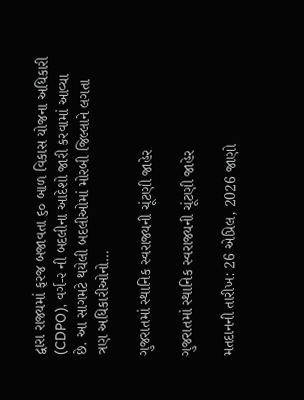દ્વારા રાજ્યમાં ફરજ બજાવતા ૬૦ બાળ વિકાસ યોજના અધિકારી (CDPO), વર્ગ-૨ ની બદલીના આદેશો જારી કરવામાં આવ્યા છે. આ સાગમટે થયેલી બદલીઓમાં મોરબી જિલ્લાને લગતા ત્રણ અધિકારીઓનો…

ગુજરાતમાં સ્થાનિક સ્વરાજ્યની ચૂંટણી જાહેર

ગુજરાતમાં સ્થાનિક સ્વરાજ્યની ચૂંટણી જાહેર

મતદાનની તારીખ: 26 એપ્રિલ, 2026 જાણો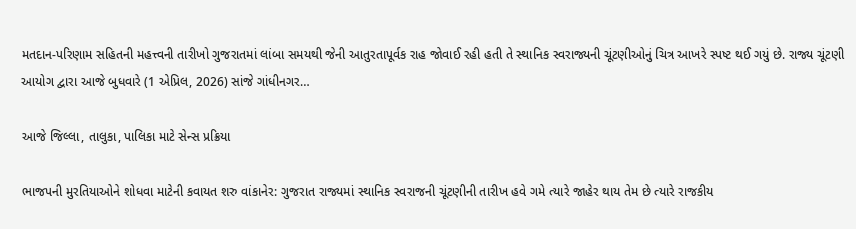મતદાન-પરિણામ સહિતની મહત્ત્વની તારીખો ગુજરાતમાં લાંબા સમયથી જેની આતુરતાપૂર્વક રાહ જોવાઈ રહી હતી તે સ્થાનિક સ્વરાજ્યની ચૂંટણીઓનું ચિત્ર આખરે સ્પષ્ટ થઈ ગયું છે. રાજ્ય ચૂંટણી આયોગ દ્વારા આજે બુધવારે (1 એપ્રિલ, 2026) સાંજે ગાંધીનગર…

આજે જિલ્લા, તાલુકા, પાલિકા માટે સેન્સ પ્રક્રિયા

ભાજપની મુરતિયાઓને શોધવા માટેની કવાયત શરુ વાંકાનેર: ગુજરાત રાજ્યમાં સ્થાનિક સ્વરાજની ચૂંટણીની તારીખ હવે ગમે ત્યારે જાહેર થાય તેમ છે ત્યારે રાજકીય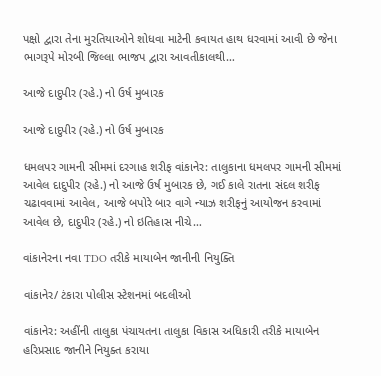પક્ષો દ્વારા તેના મુરતિયાઓને શોધવા માટેની કવાયત હાથ ધરવામાં આવી છે જેના ભાગરૂપે મોરબી જિલ્લા ભાજપ દ્વારા આવતીકાલથી…

આજે દાદુપીર (રહે.) નો ઉર્ષ મુબારક

આજે દાદુપીર (રહે.) નો ઉર્ષ મુબારક

ધમલપર ગામની સીમમાં દરગાહ શરીફ વાંકાનેર: તાલુકાના ધમલપર ગામની સીમમાં આવેલ દાદુપીર (રહે.) નો આજે ઉર્ષ મુબારક છે, ગઈ કાલે રાતના સંદલ શરીફ ચઢાવવામાં આવેલ, આજે બપોરે બાર વાગે ન્યાઝ શરીફનું આયોજન કરવામાં આવેલ છે, દાદુપીર (રહે.) નો ઇતિહાસ નીચે…

વાંકાનેરના નવા TDO તરીકે માયાબેન જાનીની નિયુક્તિ

વાંકાનેર/ ટંકારા પોલીસ સ્ટેશનમાં બદલીઓ

વાંકાનેર: અહીંની તાલુકા પંચાયતના તાલુકા વિકાસ અધિકારી તરીકે માયાબેન હરિપ્રસાદ જાનીને નિયુક્ત કરાયા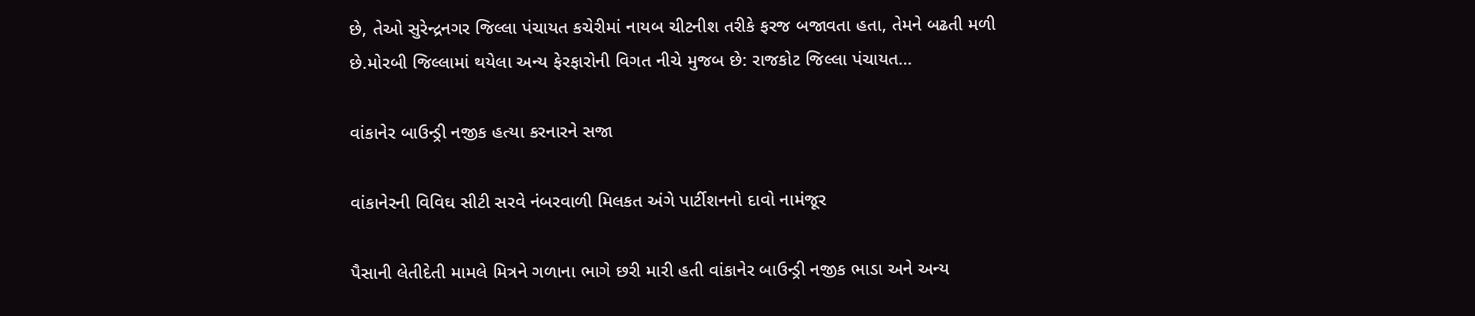છે, તેઓ સુરેન્દ્રનગર જિલ્લા પંચાયત કચેરીમાં નાયબ ચીટનીશ તરીકે ફરજ બજાવતા હતા, તેમને બઢતી મળી છે.મોરબી જિલ્લામાં થયેલા અન્ય ફેરફારોની વિગત નીચે મુજબ છે: રાજકોટ જિલ્લા પંચાયત…

વાંકાનેર બાઉન્ડ્રી નજીક હત્યા કરનારને સજા

વાંકાનેરની વિવિઘ સીટી સરવે નંબરવાળી મિલકત અંગે પાર્ટીશનનો દાવો નામંજૂર

પૈસાની લેતીદેતી મામલે મિત્રને ગળાના ભાગે છરી મારી હતી વાંકાનેર બાઉન્ડ્રી નજીક ભાડા અને અન્ય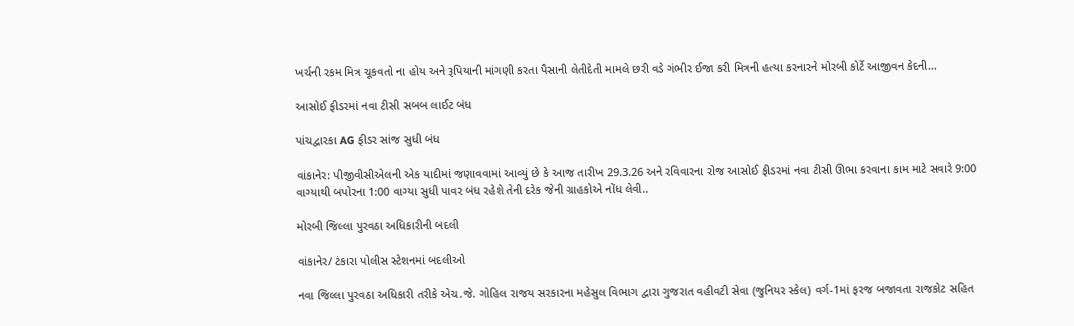ખર્ચની રકમ મિત્ર ચૂકવતો ના હોય અને રૂપિયાની માંગણી કરતા પૈસાની લેતીદેતી મામલે છરી વડે ગંભીર ઈજા કરી મિત્રની હત્યા કરનારને મોરબી કોર્ટે આજીવન કેદની…

આસોઈ ફીડરમાં નવા ટીસી સબબ લાઈટ બંધ

પાંચદ્વારકા AG ફીડર સાંજ સુધી બંધ

વાંકાનેર: પીજીવીસીએલની એક યાદીમાં જણાવવામાં આવ્યું છે કે આજ તારીખ 29.3.26 અને રવિવારના રોજ આસોઈ ફીડરમાં નવા ટીસી ઊભા કરવાના કામ માટે સવારે 9:00 વાગ્યાથી બપોરના 1:00 વાગ્યા સુધી પાવર બંધ રહેશે તેની દરેક જેની ગ્રાહકોએ નોંધ લેવી..

મોરબી જિલ્લા પુરવઠા અધિકારીની બદલી

વાંકાનેર/ ટંકારા પોલીસ સ્ટેશનમાં બદલીઓ

નવા જિલ્લા પુરવઠા અધિકારી તરીકે એચ.જે. ગોહિલ રાજય સરકારના મહેસુલ વિભાગ દ્વારા ગુજરાત વહીવટી સેવા (જુનિયર સ્કેલ) વર્ગ-1માં ફરજ બજાવતા રાજકોટ સહિત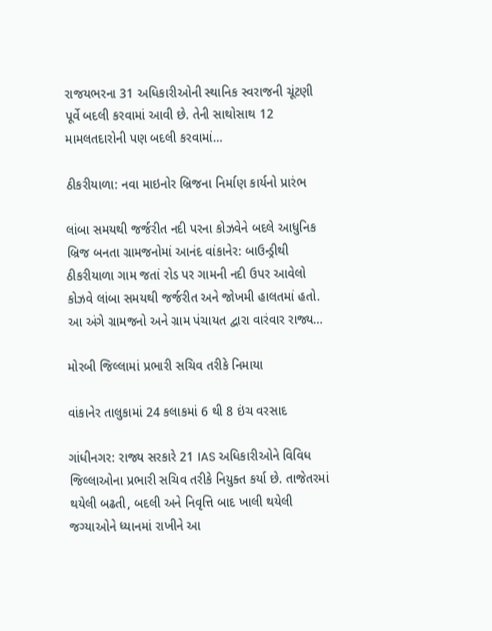રાજયભરના 31 અધિકારીઓની સ્થાનિક સ્વરાજની ચૂંટણી પૂર્વે બદલી કરવામાં આવી છે. તેની સાથોસાથ 12 મામલતદારોની પણ બદલી કરવામાં…

ઠીકરીયાળા: નવા માઇનોર બ્રિજના નિર્માણ કાર્યનો પ્રારંભ

લાંબા સમયથી જર્જરીત નદી પરના કોઝવેને બદલે આધુનિક બ્રિજ બનતા ગ્રામજનોમાં આનંદ વાંકાનેર: બાઉન્ડ્રીથી ઠીકરીયાળા ગામ જતાં રોડ પર ગામની નદી ઉપર આવેલો કોઝવે લાંબા સમયથી જર્જરીત અને જોખમી હાલતમાં હતો. આ અંગે ગ્રામજનો અને ગ્રામ પંચાયત દ્વારા વારંવાર રાજ્ય…

મોરબી જિલ્લામાં પ્રભારી સચિવ તરીકે નિમાયા

વાંકાનેર તાલુકામાં 24 કલાકમાં 6 થી 8 ઇંચ વરસાદ

ગાંધીનગર: રાજ્ય સરકારે 21 IAS અધિકારીઓને વિવિધ જિલ્લાઓના પ્રભારી સચિવ તરીકે નિયુક્ત કર્યા છે. તાજેતરમાં થયેલી બઢતી, બદલી અને નિવૃત્તિ બાદ ખાલી થયેલી જગ્યાઓને ધ્યાનમાં રાખીને આ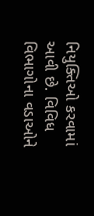નિયુક્તિઓ કરવામાં આવી છે. વિવિધ વિભાગોના વડાઓને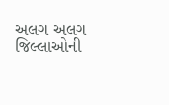અલગ અલગ જિલ્લાઓની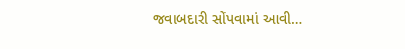જવાબદારી સોંપવામાં આવી…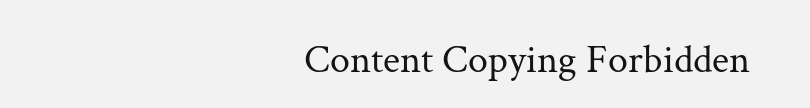Content Copying Forbidden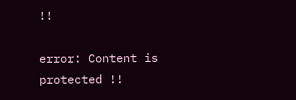!!

error: Content is protected !!